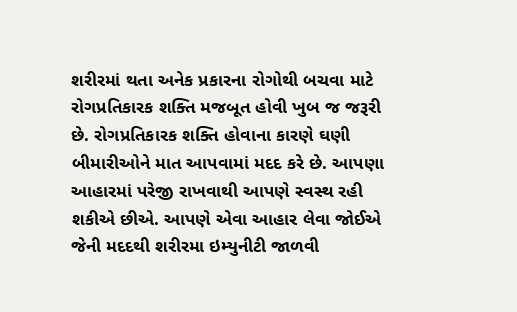શરીરમાં થતા અનેક પ્રકારના રોગોથી બચવા માટે રોગપ્રતિકારક શક્તિ મજબૂત હોવી ખુબ જ જરૂરી છે. રોગપ્રતિકારક શક્તિ હોવાના કારણે ઘણી બીમારીઓને માત આપવામાં મદદ કરે છે. આપણા આહારમાં પરેજી રાખવાથી આપણે સ્વસ્થ રહી શકીએ છીએ. આપણે એવા આહાર લેવા જોઈએ જેની મદદથી શરીરમા ઇમ્યુનીટી જાળવી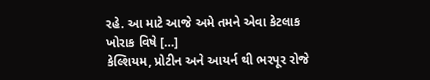રહે. આ માટે આજે અમે તમને એવા કેટલાક ખોરાક વિષે […]
કેલ્શિયમ, પ્રોટીન અને આયર્ન થી ભરપૂર રોજે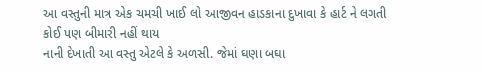આ વસ્તુની માત્ર એક ચમચી ખાઈ લો આજીવન હાડકાના દુખાવા કે હાર્ટ ને લગતી કોઈ પણ બીમારી નહીં થાય
નાની દેખાતી આ વસ્તુ એટલે કે અળસી. જેમાં ઘણા બઘા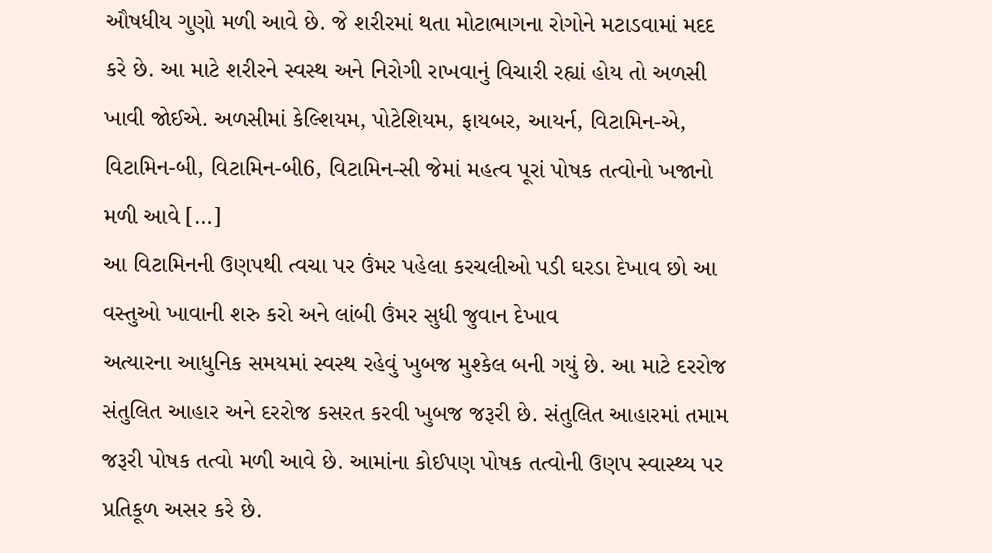ઔષધીય ગુણો મળી આવે છે. જે શરીરમાં થતા મોટાભાગના રોગોને મટાડવામાં મદદ કરે છે. આ માટે શરીરને સ્વસ્થ અને નિરોગી રાખવાનું વિચારી રહ્યાં હોય તો અળસી ખાવી જોઈએ. અળસીમાં કેલ્શિયમ, પોટેશિયમ, ફાયબર, આયર્ન, વિટામિન-એ, વિટામિન-બી, વિટામિન-બી6, વિટામિન-સી જેમાં મહત્વ પૂરાં પોષક તત્વોનો ખજાનો મળી આવે […]
આ વિટામિનની ઉણપથી ત્વચા પર ઉંમર પહેલા કરચલીઓ પડી ઘરડા દેખાવ છો આ વસ્તુઓ ખાવાની શરુ કરો અને લાંબી ઉંમર સુધી જુવાન દેખાવ
અત્યારના આધુનિક સમયમાં સ્વસ્થ રહેવું ખુબજ મુશ્કેલ બની ગયું છે. આ માટે દરરોજ સંતુલિત આહાર અને દરરોજ કસરત કરવી ખુબજ જરૂરી છે. સંતુલિત આહારમાં તમામ જરૂરી પોષક તત્વો મળી આવે છે. આમાંના કોઈપણ પોષક તત્વોની ઉણપ સ્વાસ્થ્ય પર પ્રતિકૂળ અસર કરે છે.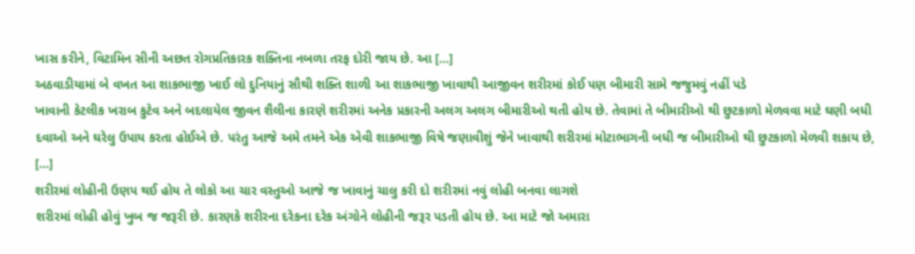ખાસ કરીને, વિટામિન સીની અછત રોગપ્રતિકારક શક્તિના નબળા તરફ દોરી જાય છે. આ […]
અઠવાડીયામાં બે વખત આ શાકભાજી ખાઈ લો દુનિયાનું સૌથી શક્તિ શાળી આ શાકભાજી ખાવાથી આજીવન શરીરમાં કોઈ પણ બીમારી સામે જજુમવું નહીં પડે
ખાવાની કેટલીક ખરાબ કુટેવ અને બદલાયેલ જીવન શૈલીના કારણે શરીરમાં અનેક પ્રકારની અલગ અલગ બીમારીઓ થતી હોય છે. તેવામાં તે બીમારીઓ થી છુટકાળો મેળવવા માટે ઘણી બધી દવાઓ અને ઘરેલુ ઉપાય કરતા હોઈએ છે. પરંતુ આજે અમે તમને એક એવી શાકભાજી વિષે જણાવીશું જેને ખાવાથી શરીરમાં મોટાભાગની બધી જ બીમારીઓ થી છુટકાળો મેળવી શકાય છે, […]
શરીરમાં લોહીની ઉણપ થઈ હોય તે લોકો આ ચાર વસ્તુઓ આજે જ ખાવાનું ચાલુ કરી દો શરીરમાં નવું લોહી બનવા લાગશે
શરીરમાં લોહી હોવું ખુબ જ જરૂરી છે. કારણકે શરીરના દરેકના દરેક અંગોને લોહીની જરૂર પડતી હોય છે. આ માટે જો અમારા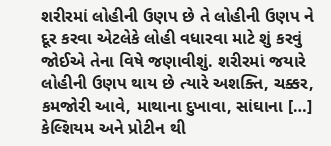શરીરમાં લોહીની ઉણપ છે તે લોહીની ઉણપ ને દૂર કરવા એટલેકે લોહી વધારવા માટે શું કરવું જોઈએ તેના વિષે જણાવીશું. શરીરમાં જયારે લોહીની ઉણપ થાય છે ત્યારે અશક્તિ, ચક્કર, કમજોરી આવે, માથાના દુખાવા, સાંઘાના […]
કેલ્શિયમ અને પ્રોટીન થી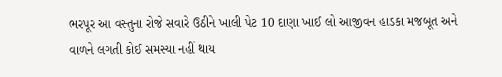ભરપૂર આ વસ્તુના રોજે સવારે ઉઠીને ખાલી પેટ 10 દાણા ખાઈ લો આજીવન હાડકા મજબૂત અને વાળને લગતી કોઈ સમસ્યા નહીં થાય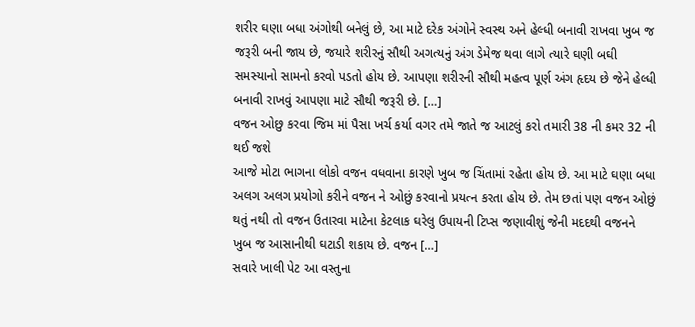શરીર ઘણા બધા અંગોથી બનેલું છે, આ માટે દરેક અંગોને સ્વસ્થ અને હેલ્ધી બનાવી રાખવા ખુબ જ જરૂરી બની જાય છે, જયારે શરીરનું સૌથી અગત્યનું અંગ ડેમેજ થવા લાગે ત્યારે ઘણી બઘી સમસ્યાનો સામનો કરવો પડતો હોય છે. આપણા શરીરની સૌથી મહત્વ પૂર્ણ અંગ હૃદય છે જેને હેલ્ધી બનાવી રાખવું આપણા માટે સૌથી જરૂરી છે. […]
વજન ઓછુ કરવા જિમ માં પૈસા ખર્ચ કર્યા વગર તમે જાતે જ આટલું કરો તમારી 38 ની કમર 32 ની થઈ જશે
આજે મોટા ભાગના લોકો વજન વધવાના કારણે ખુબ જ ચિંતામાં રહેતા હોય છે. આ માટે ઘણા બધા અલગ અલગ પ્રયોગો કરીને વજન ને ઓછું કરવાનો પ્રયત્ન કરતા હોય છે. તેમ છતાં પણ વજન ઓછું થતું નથી તો વજન ઉતારવા માટેના કેટલાક ઘરેલુ ઉપાયની ટિપ્સ જણાવીશું જેની મદદથી વજનને ખુબ જ આસાનીથી ઘટાડી શકાય છે. વજન […]
સવારે ખાલી પેટ આ વસ્તુના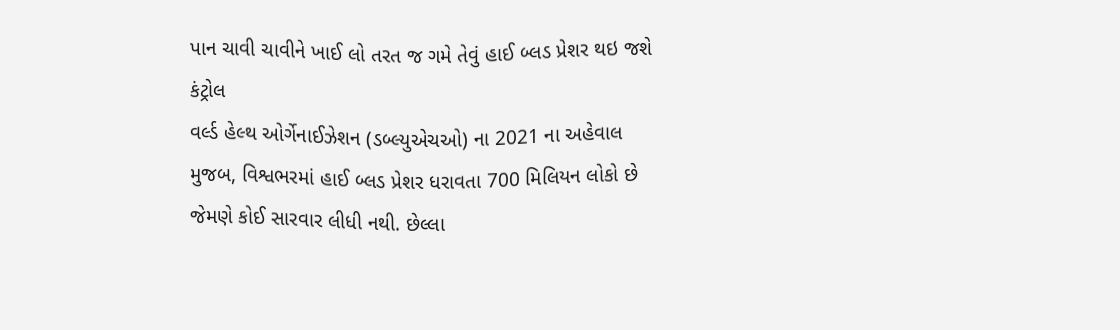પાન ચાવી ચાવીને ખાઈ લો તરત જ ગમે તેવું હાઈ બ્લડ પ્રેશર થઇ જશે કંટ્રોલ
વર્લ્ડ હેલ્થ ઓર્ગેનાઈઝેશન (ડબ્લ્યુએચઓ) ના 2021 ના અહેવાલ મુજબ, વિશ્વભરમાં હાઈ બ્લડ પ્રેશર ધરાવતા 700 મિલિયન લોકો છે જેમણે કોઈ સારવાર લીધી નથી. છેલ્લા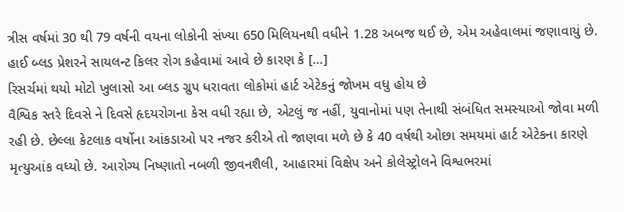ત્રીસ વર્ષમાં 30 થી 79 વર્ષની વયના લોકોની સંખ્યા 650 મિલિયનથી વધીને 1.28 અબજ થઈ છે, એમ અહેવાલમાં જણાવાયું છે. હાઈ બ્લડ પ્રેશરને સાયલન્ટ કિલર રોગ કહેવામાં આવે છે કારણ કે […]
રિસર્ચમાં થયો મોટો ખુલાસો આ બ્લડ ગ્રુપ ધરાવતા લોકોમાં હાર્ટ એટેકનું જોખમ વધુ હોય છે
વૈશ્વિક સ્તરે દિવસે ને દિવસે હૃદયરોગના કેસ વધી રહ્યા છે, એટલું જ નહીં, યુવાનોમાં પણ તેનાથી સંબંધિત સમસ્યાઓ જોવા મળી રહી છે. છેલ્લા કેટલાક વર્ષોના આંકડાઓ પર નજર કરીએ તો જાણવા મળે છે કે 40 વર્ષથી ઓછા સમયમાં હાર્ટ એટેકના કારણે મૃત્યુઆંક વધ્યો છે. આરોગ્ય નિષ્ણાતો નબળી જીવનશૈલી, આહારમાં વિક્ષેપ અને કોલેસ્ટ્રોલને વિશ્વભરમાં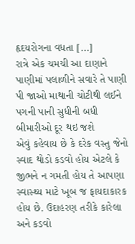હૃદયરોગના વધતા […]
રાત્રે એક ચમચી આ દાણાને પાણીમાં પલાળીને સવારે તે પાણી પી જાઓ માથાની ચોટીથી લઈને પગની પાની સુધીની બધી બીમારીઓ દૂર થઇ જશે
એવું કહેવાય છે કે દરેક વસ્તુ જેનો સ્વાદ થોડો કડવો હોય એટલે કે જીભને ન ગમતી હોય તે આપણા સ્વાસ્થ્ય માટે ખૂબ જ ફાયદાકારક હોય છે. ઉદાહરણ તરીકે કારેલા અને કડવો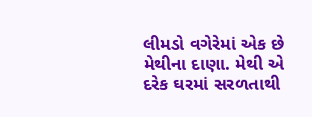લીમડો વગેરેમાં એક છે મેથીના દાણા. મેથી એ દરેક ઘરમાં સરળતાથી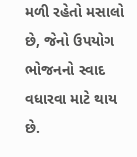મળી રહેતો મસાલો છે, જેનો ઉપયોગ ભોજનનો સ્વાદ વધારવા માટે થાય છે.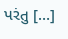પરંતુ […]